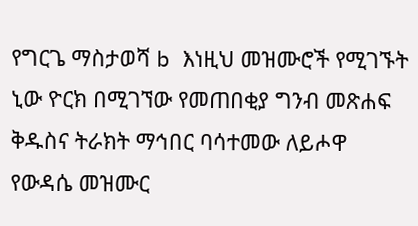የግርጌ ማስታወሻ b እነዚህ መዝሙሮች የሚገኙት ኒው ዮርክ በሚገኘው የመጠበቂያ ግንብ መጽሐፍ ቅዱስና ትራክት ማኅበር ባሳተመው ለይሖዋ የውዳሴ መዝሙር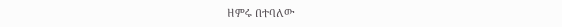ዘምሩ በተባለው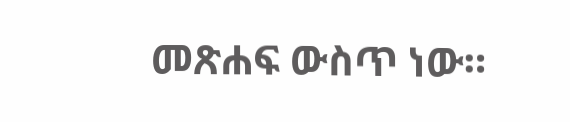መጽሐፍ ውስጥ ነው።